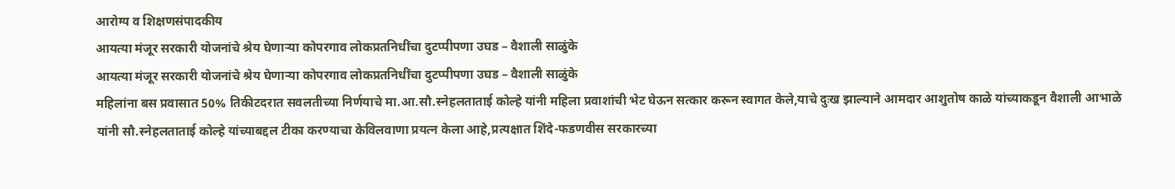आरोग्य व शिक्षणसंपादकीय
आयत्या मंजूर सरकारी योजनांचे श्रेय घेणाऱ्या कोपरगाव लोकप्रतनिधींचा दुटप्पीपणा उघड – वैशाली साळुंके
आयत्या मंजूर सरकारी योजनांचे श्रेय घेणाऱ्या कोपरगाव लोकप्रतनिधींचा दुटप्पीपणा उघड – वैशाली साळुंके
महिलांना बस प्रवासात 50% तिकीटदरात सवलतीच्या निर्णयाचे मा.आ.सौ.स्नेहलताताई कोल्हे यांनी महिला प्रवाशांची भेट घेऊन सत्कार करून स्वागत केले,याचे दुःख झाल्याने आमदार आशुतोष काळे यांच्याकडून वैशाली आभाळे यांनी सौ.स्नेहलताताई कोल्हे यांच्याबद्दल टीका करण्याचा केविलवाणा प्रयत्न केला आहे,प्रत्यक्षात शिंदे-फडणवीस सरकारच्या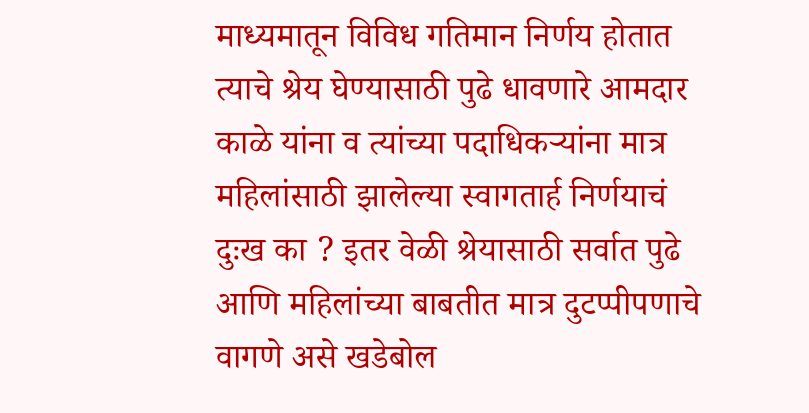माध्यमातून विविध गतिमान निर्णय होतात त्याचे श्रेय घेण्यासाठी पुढे धावणारे आमदार काळे यांना व त्यांच्या पदाधिकऱ्यांना मात्र महिलांसाठी झालेल्या स्वागतार्ह निर्णयाचं दुःख का ? इतर वेळी श्रेयासाठी सर्वात पुढे आणि महिलांच्या बाबतीत मात्र दुटप्पीपणाचे वागणे असे खडेबोल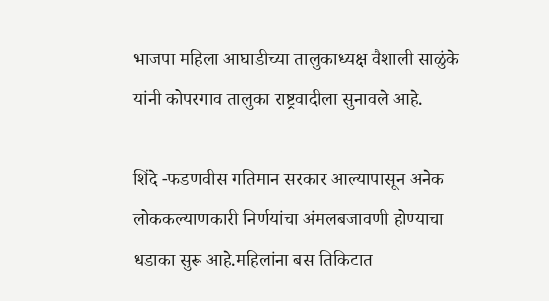भाजपा महिला आघाडीच्या तालुकाध्यक्ष वैशाली साळुंके यांनी कोपरगाव तालुका राष्ट्रवादीला सुनावले आहे.

शिंदे -फडणवीस गतिमान सरकार आल्यापासून अनेक लोककल्याणकारी निर्णयांचा अंमलबजावणी होण्याचा धडाका सुरू आहे.महिलांना बस तिकिटात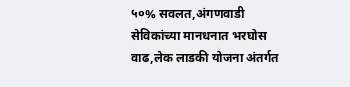५०% सवलत,अंगणवाडी सेविकांच्या मानधनात भरघोस वाढ,लेक लाडकी योजना अंतर्गत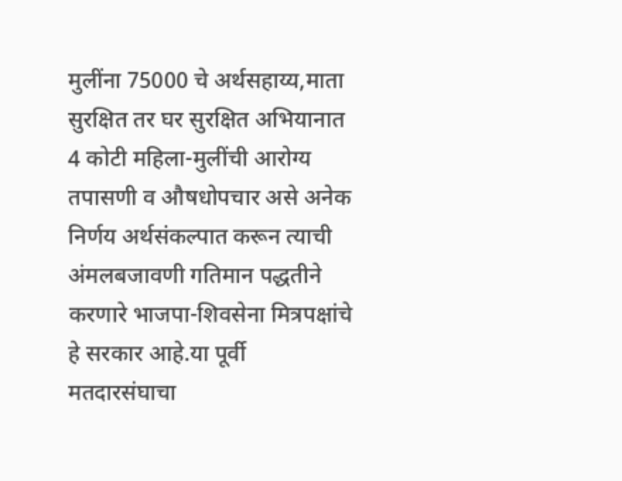मुलींना 75000 चे अर्थसहाय्य,माता सुरक्षित तर घर सुरक्षित अभियानात 4 कोटी महिला-मुलींची आरोग्य तपासणी व औषधोपचार असे अनेक निर्णय अर्थसंकल्पात करून त्याची अंमलबजावणी गतिमान पद्धतीने करणारे भाजपा-शिवसेना मित्रपक्षांचे हे सरकार आहे.या पूर्वी मतदारसंघाचा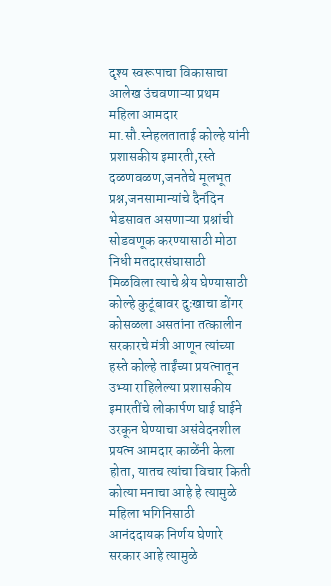दृश्य स्वरूपाचा विकासाचा आलेख उंचवणाऱ्या प्रथम महिला आमदार मा.सौ.स्नेहलताताई कोल्हे यांनी प्रशासकीय इमारती,रस्ते दळणवळण,जनतेचे मूलभूत प्रश्न,जनसामान्यांचे दैनंदिन भेडसावत असणाऱ्या प्रश्नांची सोडवणूक करण्यासाठी मोठा निधी मतदारसंघासाठी मिळविला त्याचे श्रेय घेण्यासाठी कोल्हे कुटूंबावर दुःखाचा डोंगर कोसळला असतांना तत्कालीन सरकारचे मंत्री आणून त्यांच्या हस्ते कोल्हे ताईंच्या प्रयत्नातून उभ्या राहिलेल्या प्रशासकीय इमारतींचे लोकार्पण घाई घाईने उरकून घेण्याचा असंवेदनशील प्रयत्न आमदार काळेंनी केला होता, यातच त्यांचा विचार किती कोत्या मनाचा आहे हे त्यामुळे महिला भगिनिसाठी आनंददायक निर्णय घेणारे सरकार आहे त्यामुळे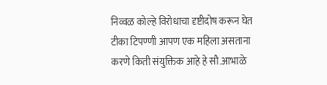निव्वळ कोल्हे विरोधाचा दृष्टीदोष करून घेत टीका टिपण्णी आपण एक महिला असताना करणे किती संयुक्तिक आहे हे सौ.आभाळे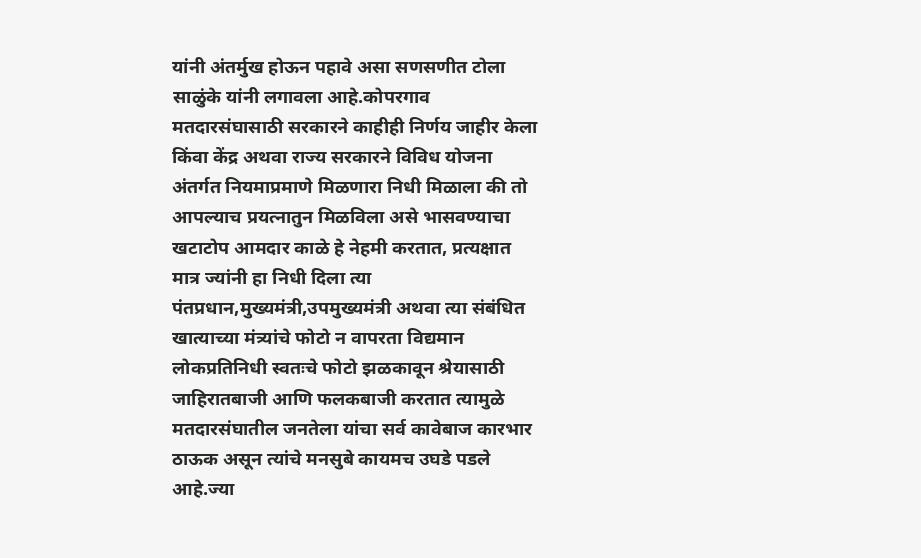यांनी अंतर्मुख होऊन पहावे असा सणसणीत टोला साळुंके यांनी लगावला आहे.कोपरगाव मतदारसंघासाठी सरकारने काहीही निर्णय जाहीर केला किंवा केंद्र अथवा राज्य सरकारने विविध योजना अंतर्गत नियमाप्रमाणे मिळणारा निधी मिळाला की तो आपल्याच प्रयत्नातुन मिळविला असे भासवण्याचा खटाटोप आमदार काळे हे नेहमी करतात, प्रत्यक्षात मात्र ज्यांनी हा निधी दिला त्या पंतप्रधान,मुख्यमंत्री,उपमुख्यमंत्री अथवा त्या संबंधित खात्याच्या मंत्र्यांचे फोटो न वापरता विद्यमान लोकप्रतिनिधी स्वतःचे फोटो झळकावून श्रेयासाठी जाहिरातबाजी आणि फलकबाजी करतात त्यामुळे मतदारसंघातील जनतेला यांचा सर्व कावेबाज कारभार ठाऊक असून त्यांचे मनसुबे कायमच उघडे पडले आहे.ज्या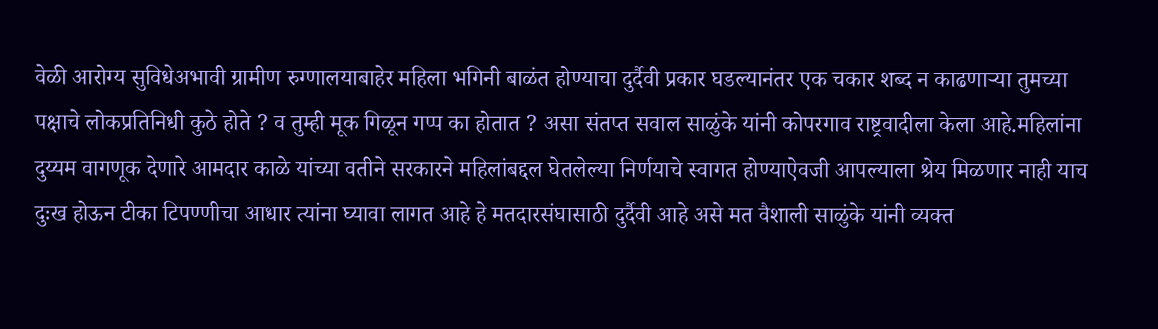वेळी आरोग्य सुविधेअभावी ग्रामीण रुग्णालयाबाहेर महिला भगिनी बाळंत होण्याचा दुर्दैवी प्रकार घडल्यानंतर एक चकार शब्द न काढणाऱ्या तुमच्या पक्षाचे लोकप्रतिनिधी कुठे होते ? व तुम्ही मूक गिळून गप्प का होतात ? असा संतप्त सवाल साळुंके यांनी कोपरगाव राष्ट्रवादीला केला आहे.महिलांना दुय्यम वागणूक देणारे आमदार काळे यांच्या वतीने सरकारने महिलांबद्दल घेतलेल्या निर्णयाचे स्वागत होण्याऐवजी आपल्याला श्रेय मिळणार नाही याच दुःख होऊन टीका टिपण्णीचा आधार त्यांना घ्यावा लागत आहे हे मतदारसंघासाठी दुर्दैवी आहे असे मत वैशाली साळुंके यांनी व्यक्त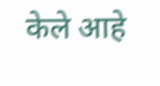केले आहे